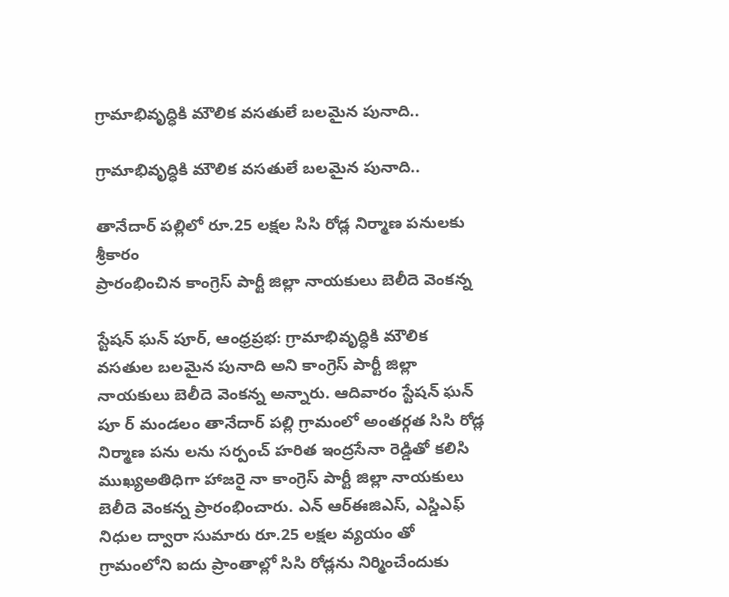గ్రామాభివృద్ధికి మౌలిక వసతులే బలమైన పునాది..

గ్రామాభివృద్ధికి మౌలిక వసతులే బలమైన పునాది..

తానేదార్ పల్లిలో రూ.25 లక్షల సిసి రోడ్ల నిర్మాణ పనులకు శ్రీకారం
ప్రారంభించిన కాంగ్రెస్ పార్టీ జిల్లా నాయకులు బెలీదె వెంకన్న

స్టేషన్ ఘన్ పూర్, ఆంధ్రప్రభ: గ్రామాభివృద్ధికి మౌలిక వసతుల బలమైన పునాది అని కాంగ్రెస్ పార్టీ జిల్లా నాయకులు బెలీదె వెంకన్న అన్నారు. ఆదివారం స్టేషన్ ఘన్ పూ ర్ మండలం తానేదార్ పల్లి గ్రామంలో అంతర్గత సిసి రోడ్ల నిర్మాణ పను లను సర్పంచ్ హరిత ఇంద్రసేనా రెడ్డితో కలిసి ముఖ్యఅతిధిగా హాజరై నా కాంగ్రెస్ పార్టీ జిల్లా నాయకులు బెలీదె వెంకన్న ప్రారంభించారు. ఎన్ ఆర్ఈజిఎస్, ఎస్డిఎఫ్ నిధుల ద్వారా సుమారు రూ.25 లక్షల వ్యయం తో గ్రామంలోని ఐదు ప్రాంతాల్లో సిసి రోడ్లను నిర్మించేందుకు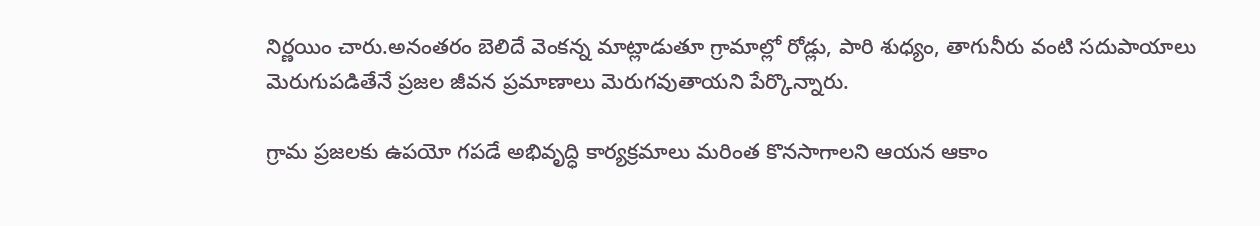నిర్ణయిం చారు.అనంతరం బెలిదే వెంకన్న మాట్లాడుతూ గ్రామాల్లో రోడ్లు, పారి శుధ్యం, తాగునీరు వంటి సదుపాయాలు మెరుగుపడితేనే ప్రజల జీవన ప్రమాణాలు మెరుగవుతాయని పేర్కొన్నారు.

గ్రామ ప్రజలకు ఉపయో గపడే అభివృద్ధి కార్యక్రమాలు మరింత కొనసాగాలని ఆయన ఆకాం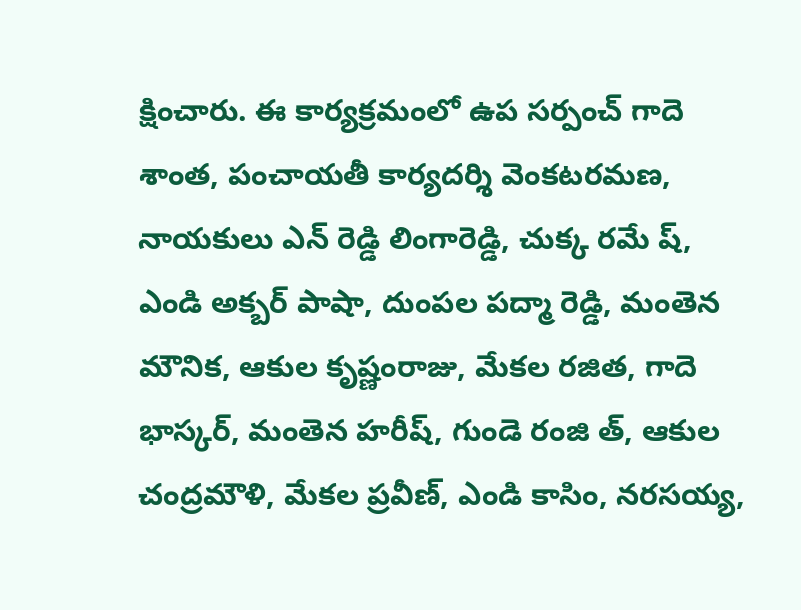క్షించారు. ఈ కార్యక్రమంలో ఉప సర్పంచ్ గాదె శాంత, పంచాయతీ కార్యదర్శి వెంకటరమణ, నాయకులు ఎన్ రెడ్డి లింగారెడ్డి, చుక్క రమే ష్, ఎండి అక్బర్ పాషా, దుంపల పద్మా రెడ్డి, మంతెన మౌనిక, ఆకుల కృష్ణంరాజు, మేకల రజిత, గాదె భాస్కర్, మంతెన హరీష్, గుండె రంజి త్, ఆకుల చంద్రమౌళి, మేకల ప్రవీణ్, ఎండి కాసిం, నరసయ్య,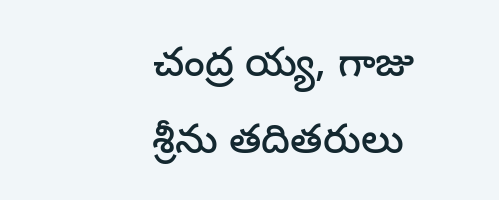చంద్ర య్య, గాజు శ్రీను తదితరులు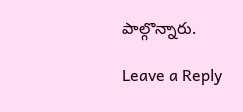పాల్గొన్నారు.

Leave a Reply